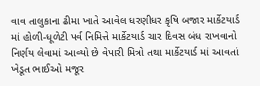વાવ તાલુકાના ઢીમા ખાતે આવેલ ધરણીધર કૃષિ બજાર માર્કેટયાર્ડ માં હોળી-ધૂળેટી પર્વ નિમિત્તે માર્કેટયાર્ડ ચાર દિવસ બંધ રાખવાનો નિર્ણય લેવામાં આવ્યો છે વેપારી મિત્રો તથા માર્કેટયાર્ડ માં આવતાં ખેડૂત ભાઈઓ મજૂર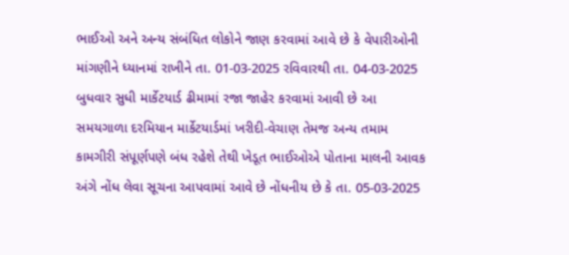ભાઈઓ અને અન્ય સંબંધિત લોકોને જાણ કરવામાં આવે છે કે વેપારીઓની માંગણીને ધ્યાનમાં રાખીને તા. 01-03-2025 રવિવારથી તા. 04-03-2025 બુધવાર સુધી માર્કેટયાર્ડ ઢીમામાં રજા જાહેર કરવામાં આવી છે આ સમયગાળા દરમિયાન માર્કેટયાર્ડમાં ખરીદી-વેચાણ તેમજ અન્ય તમામ કામગીરી સંપૂર્ણપણે બંધ રહેશે તેથી ખેડૂત ભાઈઓએ પોતાના માલની આવક અંગે નોંધ લેવા સૂચના આપવામાં આવે છે નોંધનીય છે કે તા. 05-03-2025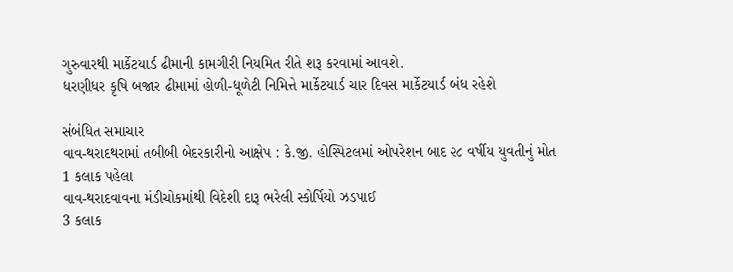ગુરુવારથી માર્કેટયાર્ડ ઢીમાની કામગીરી નિયમિત રીતે શરૂ કરવામાં આવશે.
ધરણીધર કૃષિ બજાર ઢીમામાં હોળી-ધૂળેટી નિમિત્તે માર્કેટયાર્ડ ચાર દિવસ માર્કેટયાર્ડ બંધ રહેશે

સંબંધિત સમાચાર
વાવ-થરાદથરામાં તબીબી બેદરકારીનો આક્ષેપ : કે.જી. હોસ્પિટલમાં ઓપરેશન બાદ ૨૮ વર્ષીય યુવતીનું મોત
1 કલાક પહેલા
વાવ-થરાદવાવના મંડીચોકમાંથી વિદેશી દારૂ ભરેલી સ્કોર્પિયો ઝડપાઈ
3 કલાક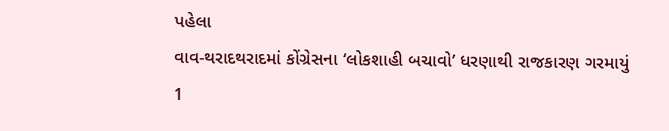પહેલા
વાવ-થરાદથરાદમાં કોંગ્રેસના ‘લોકશાહી બચાવો’ ધરણાથી રાજકારણ ગરમાયું
1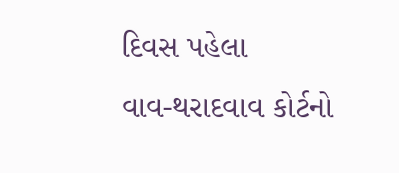દિવસ પહેલા
વાવ-થરાદવાવ કોર્ટનો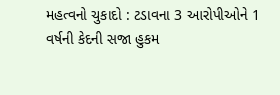મહત્વનો ચુકાદો : ટડાવના 3 આરોપીઓને 1 વર્ષની કેદની સજા હુકમ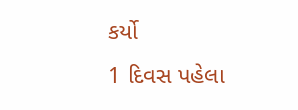કર્યો
1 દિવસ પહેલા